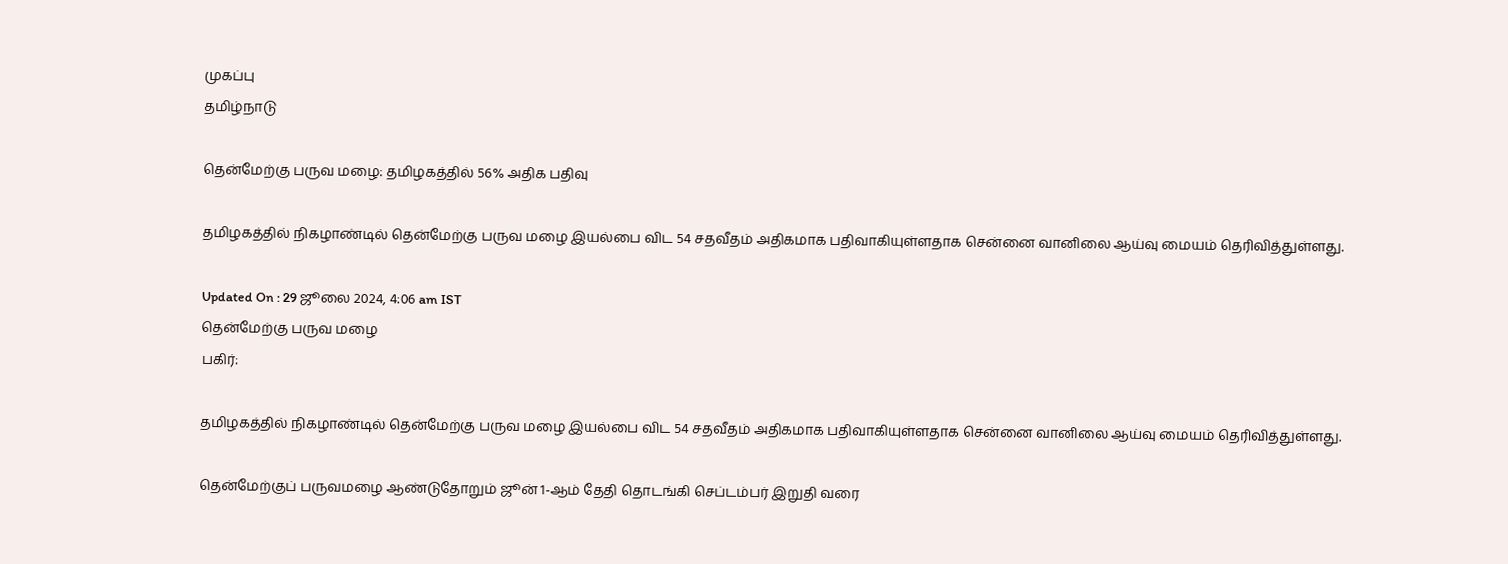முகப்பு
தமிழ்நாடு

தென்மேற்கு பருவ மழை: தமிழகத்தில் 56% அதிக பதிவு

தமிழகத்தில் நிகழாண்டில் தென்மேற்கு பருவ மழை இயல்பை விட 54 சதவீதம் அதிகமாக பதிவாகியுள்ளதாக சென்னை வானிலை ஆய்வு மையம் தெரிவித்துள்ளது.

Updated On : 29 ஜூலை 2024, 4:06 am IST
தென்மேற்கு பருவ மழை
பகிர்:

தமிழகத்தில் நிகழாண்டில் தென்மேற்கு பருவ மழை இயல்பை விட 54 சதவீதம் அதிகமாக பதிவாகியுள்ளதாக சென்னை வானிலை ஆய்வு மையம் தெரிவித்துள்ளது.

தென்மேற்குப் பருவமழை ஆண்டுதோறும் ஜூன் 1-ஆம் தேதி தொடங்கி செப்டம்பர் இறுதி வரை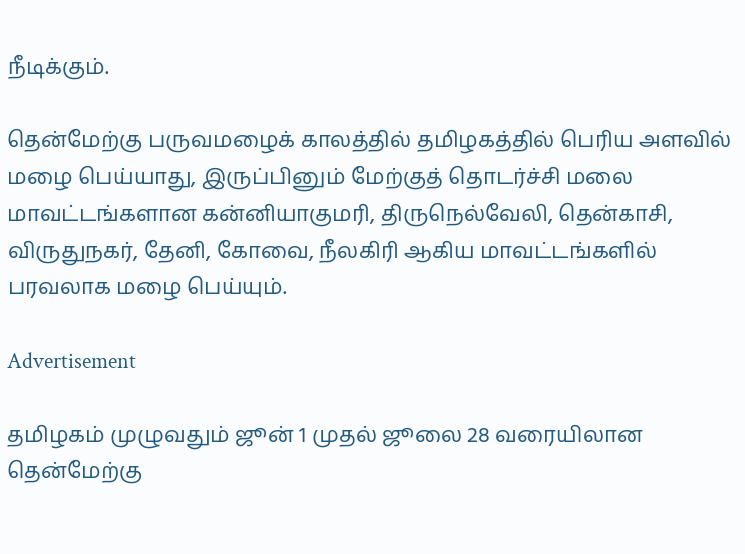நீடிக்கும்.

தென்மேற்கு பருவமழைக் காலத்தில் தமிழகத்தில் பெரிய அளவில் மழை பெய்யாது, இருப்பினும் மேற்குத் தொடர்ச்சி மலை மாவட்டங்களான கன்னியாகுமரி, திருநெல்வேலி, தென்காசி, விருதுநகர், தேனி, கோவை, நீலகிரி ஆகிய மாவட்டங்களில் பரவலாக மழை பெய்யும்.

Advertisement

தமிழகம் முழுவதும் ஜூன் 1 முதல் ஜூலை 28 வரையிலான தென்மேற்கு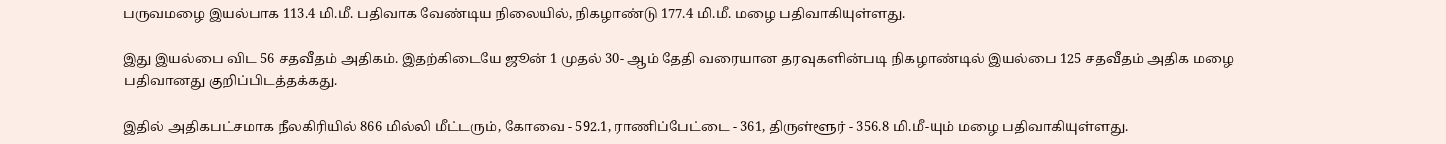பருவமழை இயல்பாக 113.4 மி.மீ. பதிவாக வேண்டிய நிலையில், நிகழாண்டு 177.4 மி.மீ. மழை பதிவாகியுள்ளது.

இது இயல்பை விட 56 சதவீதம் அதிகம். இதற்கிடையே ஜூன் 1 முதல் 30- ஆம் தேதி வரையான தரவுகளின்படி நிகழாண்டில் இயல்பை 125 சதவீதம் அதிக மழை பதிவானது குறிப்பிடத்தக்கது.

இதில் அதிகபட்சமாக நீலகிரியில் 866 மில்லி மீட்டரும், கோவை - 592.1, ராணிப்பேட்டை - 361, திருள்ளூர் - 356.8 மி.மீ-யும் மழை பதிவாகியுள்ளது.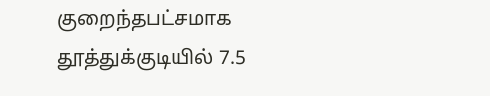குறைந்தபட்சமாக தூத்துக்குடியில் 7.5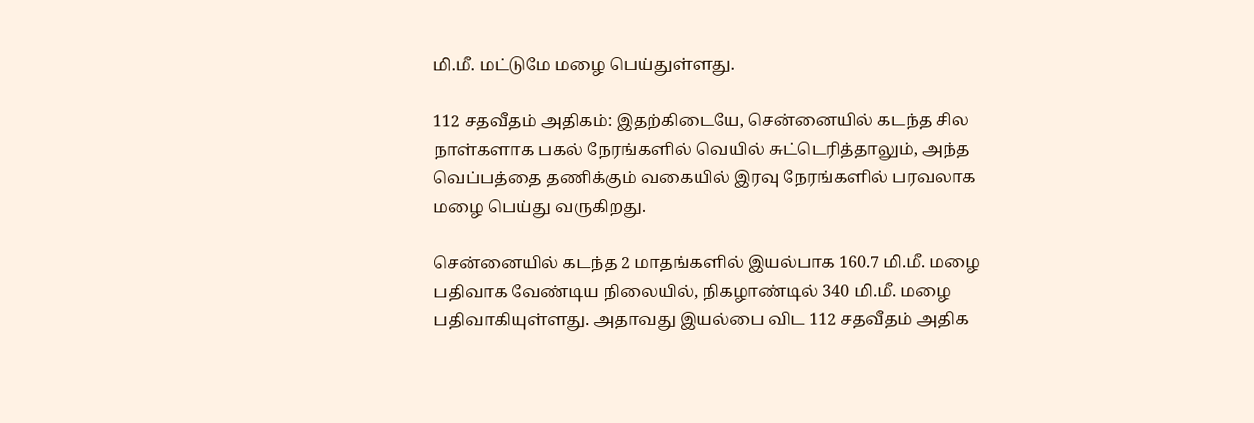மி.மீ. மட்டுமே மழை பெய்துள்ளது.

112 சதவீதம் அதிகம்: இதற்கிடையே, சென்னையில் கடந்த சில நாள்களாக பகல் நேரங்களில் வெயில் சுட்டெரித்தாலும், அந்த வெப்பத்தை தணிக்கும் வகையில் இரவு நேரங்களில் பரவலாக மழை பெய்து வருகிறது.

சென்னையில் கடந்த 2 மாதங்களில் இயல்பாக 160.7 மி.மீ. மழை பதிவாக வேண்டிய நிலையில், நிகழாண்டில் 340 மி.மீ. மழை பதிவாகியுள்ளது. அதாவது இயல்பை விட 112 சதவீதம் அதிக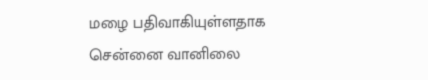மழை பதிவாகியுள்ளதாக சென்னை வானிலை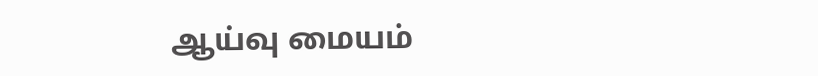ஆய்வு மையம்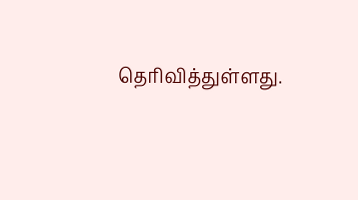தெரிவித்துள்ளது.